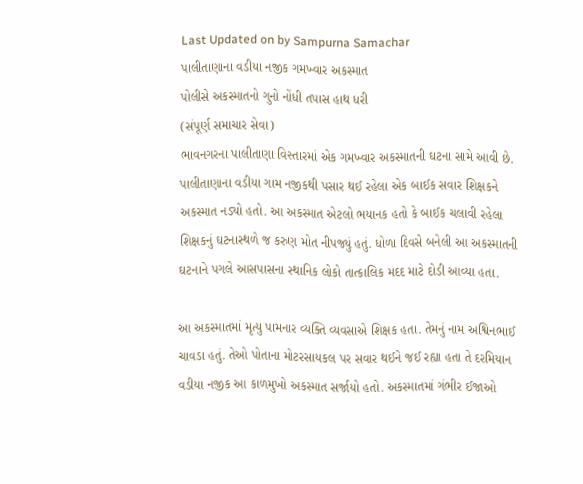Last Updated on by Sampurna Samachar
પાલીતાણાના વડીયા નજીક ગમખ્વાર અકસ્માત
પોલીસે અકસ્માતનો ગુનો નોંધી તપાસ હાથ ધરી
(સંપૂર્ણ સમાચાર સેવા)
ભાવનગરના પાલીતાણા વિસ્તારમાં એક ગમખ્વાર અકસ્માતની ઘટના સામે આવી છે. પાલીતાણાના વડીયા ગામ નજીકથી પસાર થઈ રહેલા એક બાઈક સવાર શિક્ષકને અકસ્માત નડ્યો હતો. આ અકસ્માત એટલો ભયાનક હતો કે બાઈક ચલાવી રહેલા શિક્ષકનું ઘટનાસ્થળે જ કરુણ મોત નીપજ્યું હતું. ધોળા દિવસે બનેલી આ અકસ્માતની ઘટનાને પગલે આસપાસના સ્થાનિક લોકો તાત્કાલિક મદદ માટે દોડી આવ્યા હતા.

આ અકસ્માતમાં મૃત્યુ પામનાર વ્યક્તિ વ્યવસાએ શિક્ષક હતા. તેમનું નામ અશ્વિનભાઈ ચાવડા હતું. તેઓ પોતાના મોટરસાયકલ પર સવાર થઈને જઈ રહ્યા હતા તે દરમિયાન વડીયા નજીક આ કાળમુખો અકસ્માત સર્જાયો હતો. અકસ્માતમાં ગંભીર ઈજાઓ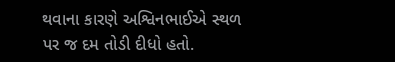થવાના કારણે અશ્વિનભાઈએ સ્થળ પર જ દમ તોડી દીધો હતો.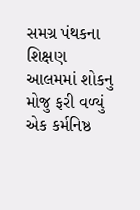સમગ્ર પંથકના શિક્ષણ આલમમાં શોકનુ મોજુ ફરી વળ્યું
એક કર્મનિષ્ઠ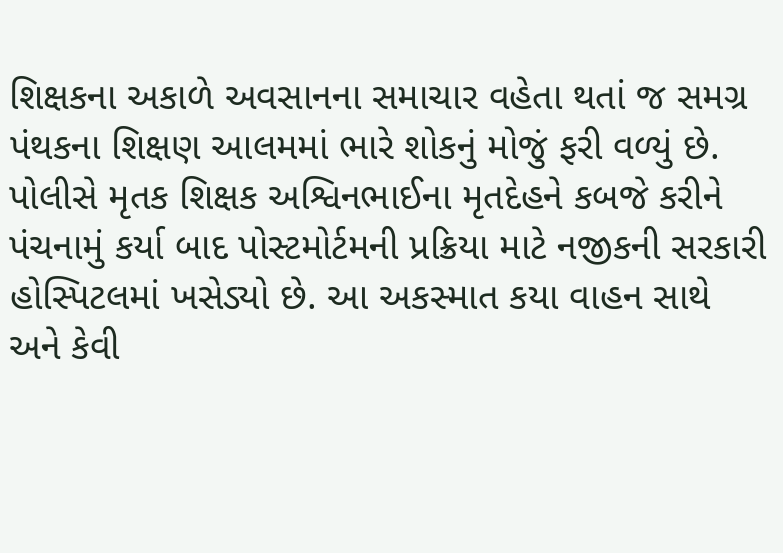શિક્ષકના અકાળે અવસાનના સમાચાર વહેતા થતાં જ સમગ્ર પંથકના શિક્ષણ આલમમાં ભારે શોકનું મોજું ફરી વળ્યું છે. પોલીસે મૃતક શિક્ષક અશ્વિનભાઈના મૃતદેહને કબજે કરીને પંચનામું કર્યા બાદ પોસ્ટમોર્ટમની પ્રક્રિયા માટે નજીકની સરકારી હોસ્પિટલમાં ખસેડ્યો છે. આ અકસ્માત કયા વાહન સાથે અને કેવી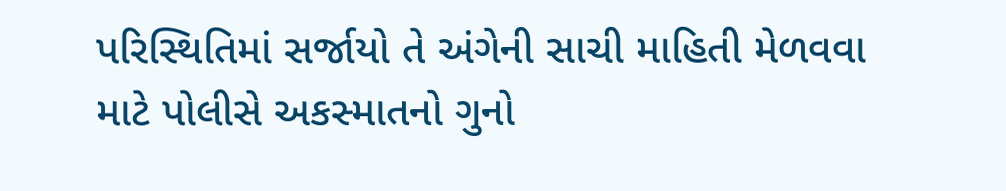પરિસ્થિતિમાં સર્જાયો તે અંગેની સાચી માહિતી મેળવવા માટે પોલીસે અકસ્માતનો ગુનો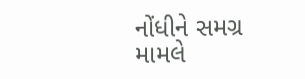નોંધીને સમગ્ર મામલે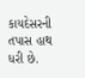કાયદેસરની તપાસ હાથ ધરી છે.